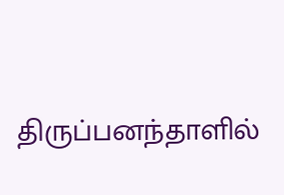திருப்பனந்தாளில்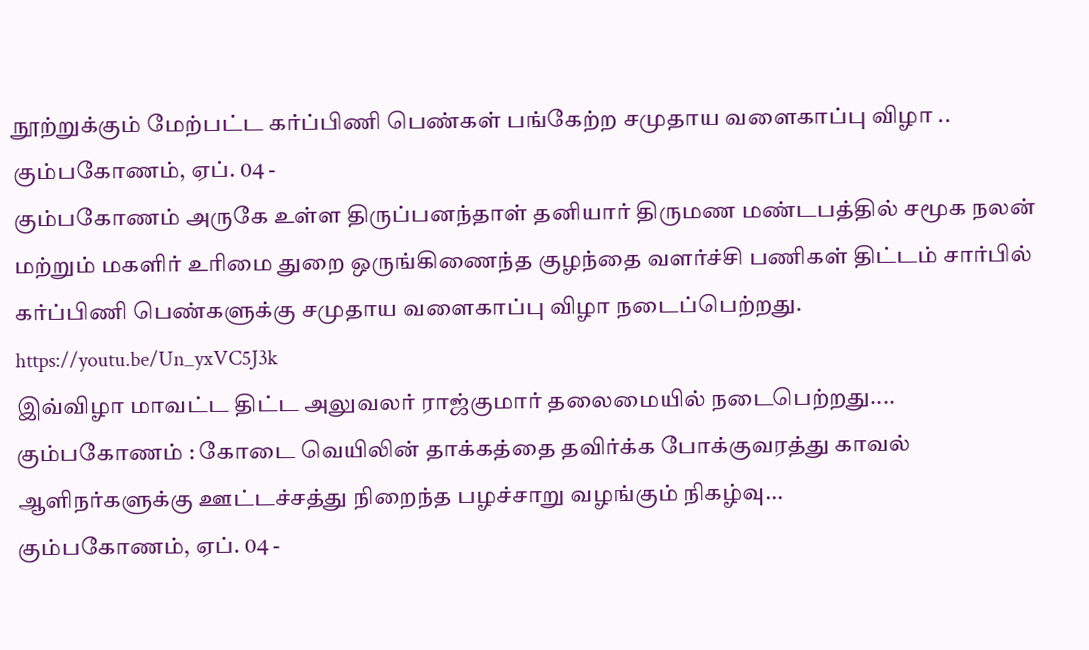நூற்றுக்கும் மேற்பட்ட கர்ப்பிணி பெண்கள் பங்கேற்ற சமுதாய வளைகாப்பு விழா ..
கும்பகோணம், ஏப். 04 -
கும்பகோணம் அருகே உள்ள திருப்பனந்தாள் தனியார் திருமண மண்டபத்தில் சமூக நலன் மற்றும் மகளிர் உரிமை துறை ஒருங்கிணைந்த குழந்தை வளர்ச்சி பணிகள் திட்டம் சார்பில் கர்ப்பிணி பெண்களுக்கு சமுதாய வளைகாப்பு விழா நடைப்பெற்றது.
https://youtu.be/Un_yxVC5J3k
இவ்விழா மாவட்ட திட்ட அலுவலர் ராஜ்குமார் தலைமையில் நடைபெற்றது....
கும்பகோணம் : கோடை வெயிலின் தாக்கத்தை தவிர்க்க போக்குவரத்து காவல் ஆளிநர்களுக்கு ஊட்டச்சத்து நிறைந்த பழச்சாறு வழங்கும் நிகழ்வு...
கும்பகோணம், ஏப். 04 -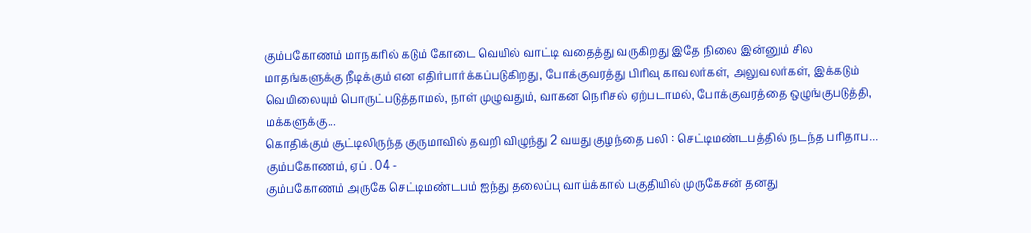கும்பகோணம் மாநகரில் கடும் கோடை வெயில் வாட்டி வதைத்து வருகிறது இதே நிலை இன்னும் சில மாதங்களுக்கு நீடிக்கும் என எதிர்பார்க்கப்படுகிறது, போக்குவரத்து பிரிவு காவலர்கள், அலுவலர்கள், இக்கடும் வெயிலையும் பொருட்படுத்தாமல், நாள் முழுவதும், வாகன நெரிசல் ஏற்படாமல், போக்குவரத்தை ஒழுங்குபடுத்தி, மக்களுக்கு...
கொதிக்கும் சூட்டிலிருந்த குருமாவில் தவறி விழுந்து 2 வயது குழந்தை பலி : செட்டிமண்டபத்தில் நடந்த பரிதாப...
கும்பகோணம், ஏப் . 04 -
கும்பகோணம் அருகே செட்டிமண்டபம் ஐந்து தலைப்பு வாய்க்கால் பகுதியில் முருகேசன் தனது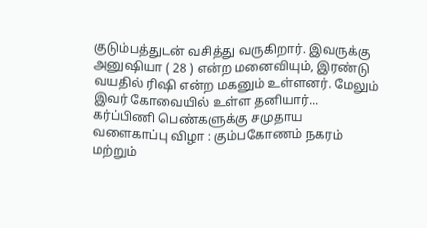குடும்பத்துடன் வசித்து வருகிறார். இவருக்கு அனுஷியா ( 28 ) என்ற மனைவியும், இரண்டு வயதில் ரிஷி என்ற மகனும் உள்ளனர். மேலும் இவர் கோவையில் உள்ள தனியார்...
கர்ப்பிணி பெண்களுக்கு சமுதாய வளைகாப்பு விழா : கும்பகோணம் நகரம் மற்றும்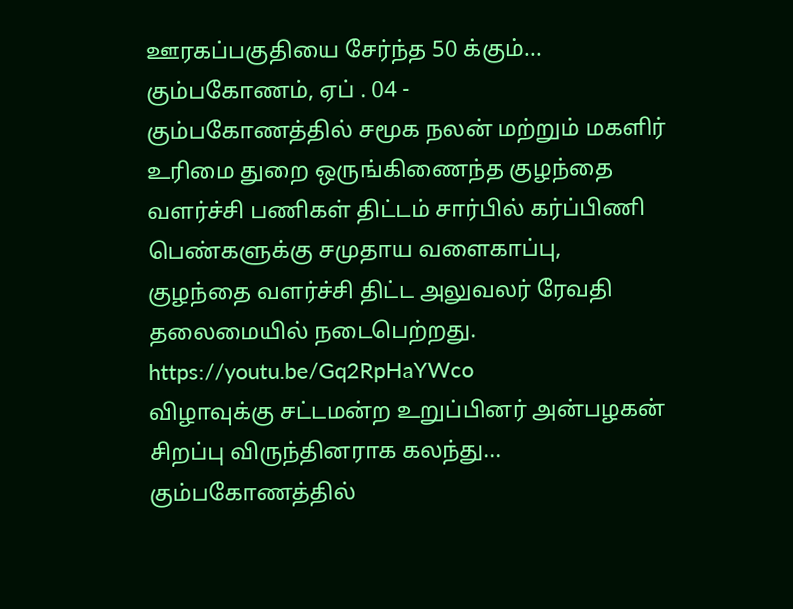ஊரகப்பகுதியை சேர்ந்த 50 க்கும்...
கும்பகோணம், ஏப் . 04 -
கும்பகோணத்தில் சமூக நலன் மற்றும் மகளிர் உரிமை துறை ஒருங்கிணைந்த குழந்தை வளர்ச்சி பணிகள் திட்டம் சார்பில் கர்ப்பிணி பெண்களுக்கு சமுதாய வளைகாப்பு, குழந்தை வளர்ச்சி திட்ட அலுவலர் ரேவதி தலைமையில் நடைபெற்றது.
https://youtu.be/Gq2RpHaYWco
விழாவுக்கு சட்டமன்ற உறுப்பினர் அன்பழகன் சிறப்பு விருந்தினராக கலந்து...
கும்பகோணத்தில்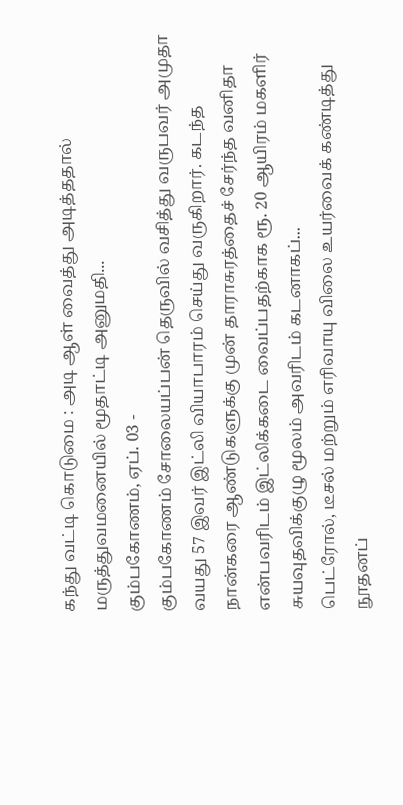கந்து வட்டி கொடுமை : அடி ஆள் வைத்து அடித்ததால் மருத்துவமனையில் மூதாட்டி அனுமதி...
கும்பகோணம், ஏப். 03 -
கும்பகோணம் சோலையப்பன் தெருவில் வசித்து வருபவர் அமுதா வயது 57 இவர் இட்லி வியாபாரம் செய்து வருகிறார். கடந்த நான்கரை ஆண்டுகளுக்கு முன் தாராசுரத்தைச் சேர்ந்த வனிதா என்பவரிடம் இட்லிக்கடை வைப்பதற்காக ரூ. 20 ஆயிரம் மகளிர் சுயவுதவிக்குழு மூலம் அவரிடம் கடனாகப்...
பெட்ரோல், டீசல் மற்றும் எரிவாயு விலை உயர்வைக் கண்டித்து நூதனப்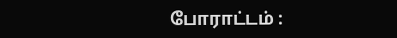போராட்டம் :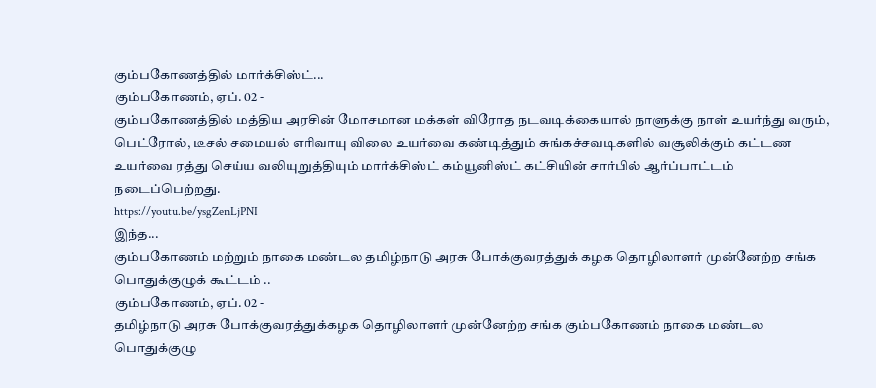கும்பகோணத்தில் மார்க்சிஸ்ட்...
கும்பகோணம், ஏப். 02 -
கும்பகோணத்தில் மத்திய அரசின் மோசமான மக்கள் விரோத நடவடிக்கையால் நாளுக்கு நாள் உயர்ந்து வரும், பெட்ரோல், டீசல் சமையல் எரிவாயு விலை உயர்வை கண்டித்தும் சுங்கச்சவடிகளில் வசூலிக்கும் கட்டண உயர்வை ரத்து செய்ய வலியுறுத்தியும் மார்க்சிஸ்ட் கம்யூனிஸ்ட் கட்சியின் சார்பில் ஆர்ப்பாட்டம் நடைப்பெற்றது.
https://youtu.be/ysgZenLjPNI
இந்த...
கும்பகோணம் மற்றும் நாகை மண்டல தமிழ்நாடு அரசு போக்குவரத்துக் கழக தொழிலாளர் முன்னேற்ற சங்க பொதுக்குழுக் கூட்டம் ..
கும்பகோணம், ஏப். 02 -
தமிழ்நாடு அரசு போக்குவரத்துக்கழக தொழிலாளர் முன்னேற்ற சங்க கும்பகோணம் நாகை மண்டல பொதுக்குழு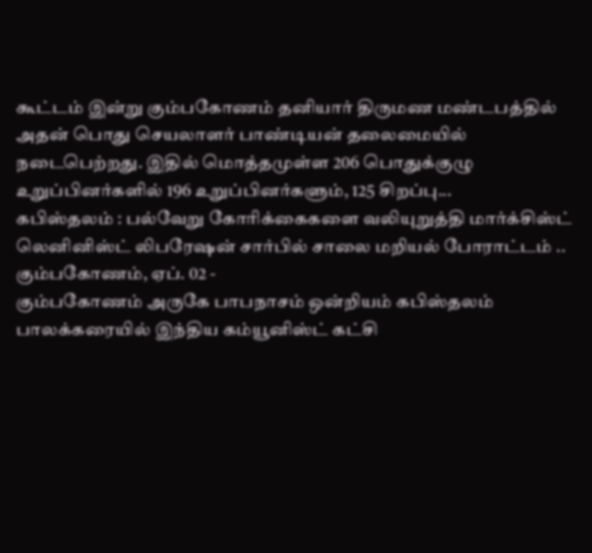கூட்டம் இன்று கும்பகோணம் தனியார் திருமண மண்டபத்தில் அதன் பொது செயலாளர் பாண்டியன் தலைமையில் நடைபெற்றது. இதில் மொத்தமுள்ள 206 பொதுக்குழு உறுப்பினர்களில் 196 உறுப்பினர்களும், 125 சிறப்பு...
கபிஸ்தலம் : பல்வேறு கோரிக்கைகளை வலியுறுத்தி மார்க்சிஸ்ட் லெனினிஸ்ட் லிபரேஷன் சார்பில் சாலை மறியல் போராட்டம் ..
கும்பகோணம், ஏப். 02 -
கும்பகோணம் அருகே பாபநாசம் ஒன்றியம் கபிஸ்தலம் பாலக்கரையில் இந்திய கம்யூனிஸ்ட் கட்சி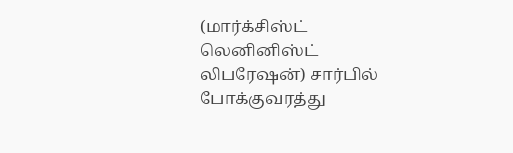(மார்க்சிஸ்ட் லெனினிஸ்ட் லிபரேஷன்) சார்பில் போக்குவரத்து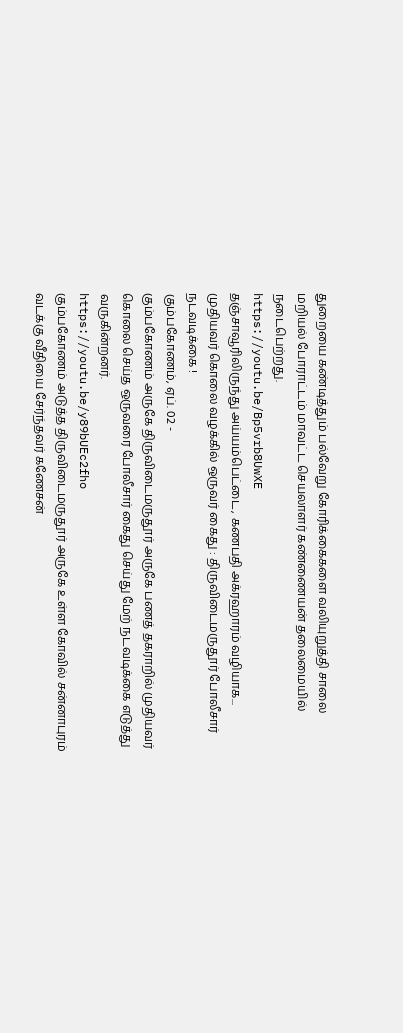துறையை கண்டித்தும் பல்வேறு கோரிக்கைகளை வலியுறுத்தி சாலை மறியல் போராட்டம் மாவட்ட செயலாளர் கண்ணையன் தலைமையில் நடைபெற்றது.
https://youtu.be/Bp5vrb8UwXE
தஞ்சாவூரிலிருந்து அய்யம்பெட்டை, கணபதி அக்ரஹாரம் வழியாக...
முதியவர் கொலை வழக்கில் ஒருவர் கைது : திருவிடைமருதூர் போலீசார் நடவடிக்கை !
கும்பகோணம், ஏப். 02 -
கும்பகோணம் அருகே திருவிடைமருதூர் அருகே பணத் தகராறில் முதியவர் கொலை செய்த ஒருவரை போலீசார் கைது செய்து மேற் நடவடிக்கை எடுத்து வருகின்றனர்.
https://youtu.be/y89bUEc2fho
கும்பகோணம் அடுத்த திருவிடைமருதூர் அருகே உள்ள கோவில் சன்னாபுரம் வடக்கு வீதியை சேர்ந்தவர் கணேசன்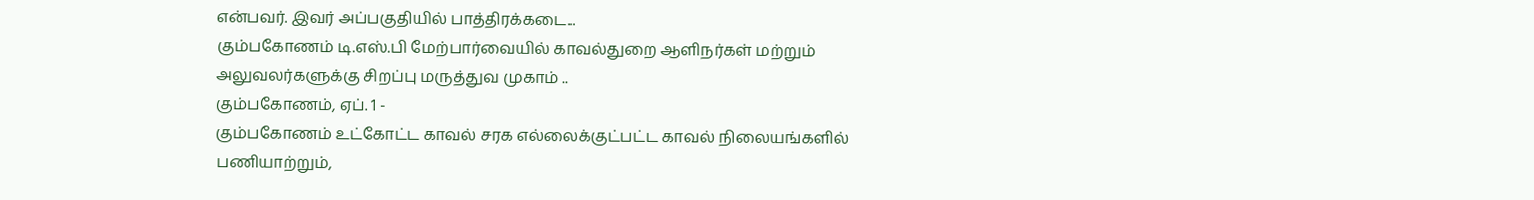என்பவர். இவர் அப்பகுதியில் பாத்திரக்கடை...
கும்பகோணம் டி.எஸ்.பி மேற்பார்வையில் காவல்துறை ஆளிநர்கள் மற்றும் அலுவலர்களுக்கு சிறப்பு மருத்துவ முகாம் ..
கும்பகோணம், ஏப். 1 -
கும்பகோணம் உட்கோட்ட காவல் சரக எல்லைக்குட்பட்ட காவல் நிலையங்களில் பணியாற்றும்,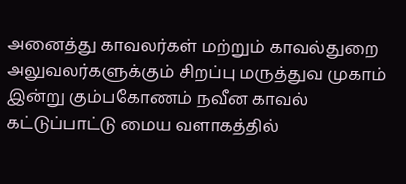அனைத்து காவலர்கள் மற்றும் காவல்துறை அலுவலர்களுக்கும் சிறப்பு மருத்துவ முகாம் இன்று கும்பகோணம் நவீன காவல் கட்டுப்பாட்டு மைய வளாகத்தில்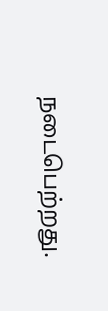நடைபெற்றது.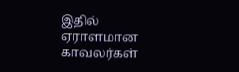இதில் ஏராளமான காவலர்கள்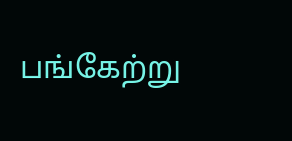பங்கேற்று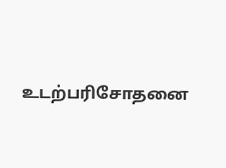உடற்பரிசோதனை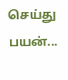செய்து பயன்...